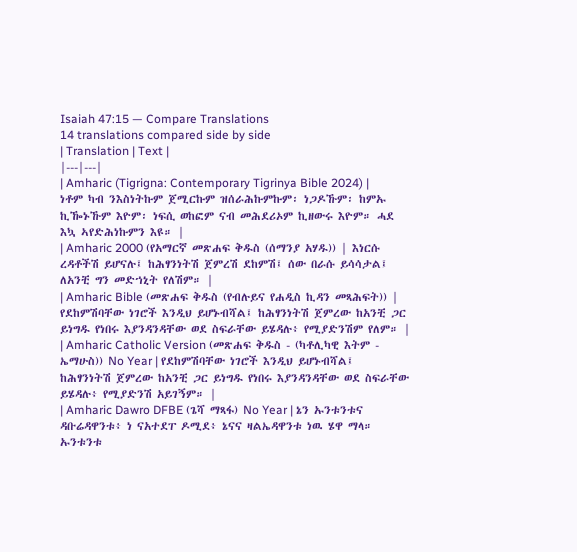Isaiah 47:15 — Compare Translations
14 translations compared side by side
| Translation | Text |
|---|---|
| Amharic (Tigrigna: Contemporary Tigrinya Bible 2024) | ነቶም ካብ ንእስነትኩም ጀሚርኩም ዝሰራሕኩምኩም፡ ነጋዶኹም፡ ከምኡ ኪዀኑኹም እዮም፡ ነፍሲ ወከፎም ናብ መሕደሪኦም ኪዘውሩ እዮም። ሓደ እኳ ኣየድሕነኩምን እዩ። |
| Amharic 2000 (የአማርኛ መጽሐፍ ቅዱስ (ሰማንያ አሃዱ)) | እነርሱ ረዳቶችሽ ይሆናሉ፤ ከሕፃንነትሽ ጀምረሽ ደከምሽ፤ ሰው በራሱ ይሳሳታል፤ ለአንቺ ግን መድኀኒት የለሽም። |
| Amharic Bible (መጽሐፍ ቅዱስ (የብሉይና የሐዲስ ኪዳን መጻሕፍት)) | የደከምሽባቸው ነገሮች እንዲህ ይሆኑብሻል፤ ከሕፃንነትሽ ጀምረው ከአንቺ ጋር ይነግዱ የነበሩ እያንዳንዳቸው ወደ ስፍራቸው ይሄዳሉ፥ የሚያድንሽም የለም። |
| Amharic Catholic Version (መጽሐፍ ቅዱስ - (ካቶሊካዊ እትም - ኤማሁስ)) No Year | የደከምሽባቸው ነገሮች እንዲህ ይሆኑብሻል፤ ከሕፃንነትሽ ጀምረው ከአንቺ ጋር ይነግዱ የነበሩ እያንዳንዳቸው ወደ ስፍራቸው ይሄዳሉ፥ የሚያድንሽ አይገኝም። |
| Amharic Dawro DFBE (ጌሻ ማጻፋ) No Year | ኔን ኡንቱንቱና ዳቡሬዳዋንቱ፥ ነ ናአተደፐ ዶሚደ፥ ኔናና ዛልኤዳዋንቱ ነዉ ሄዋ ማላ። ኡንቱንቱ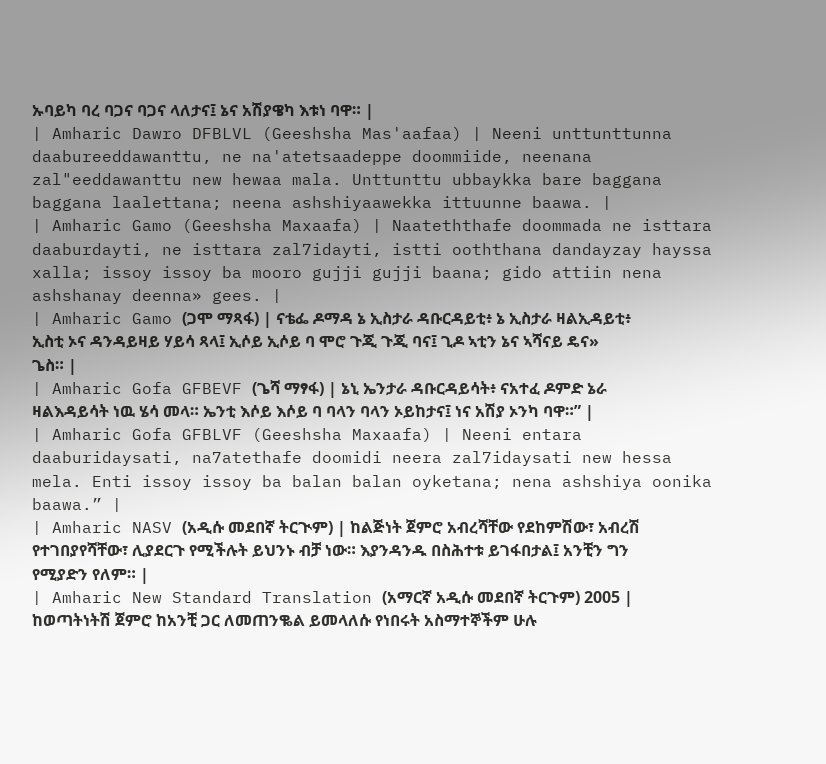ኡባይካ ባረ ባጋና ባጋና ላለታና፤ ኔና አሽያዌካ እቱነ ባዋ። |
| Amharic Dawro DFBLVL (Geeshsha Mas'aafaa) | Neeni unttunttunna daabureeddawanttu, ne na'atetsaadeppe doommiide, neenana zal"eeddawanttu new hewaa mala. Unttunttu ubbaykka bare baggana baggana laalettana; neena ashshiyaawekka ittuunne baawa. |
| Amharic Gamo (Geeshsha Maxaafa) | Naateththafe doommada ne isttara daaburdayti, ne isttara zal7idayti, istti ooththana dandayzay hayssa xalla; issoy issoy ba mooro gujji gujji baana; gido attiin nena ashshanay deenna» gees. |
| Amharic Gamo (ጋሞ ማጻፋ) | ናቴፌ ዶማዳ ኔ ኢስታራ ዳቡርዳይቲ፥ ኔ ኢስታራ ዛልኢዳይቲ፥ ኢስቲ ኦና ዳንዳይዛይ ሃይሳ ጻላ፤ ኢሶይ ኢሶይ ባ ሞሮ ጉጂ ጉጂ ባና፤ ጊዶ ኣቲን ኔና ኣሻናይ ዴና» ጌስ። |
| Amharic Gofa GFBEVF (ጌሻ ማፃፋ) | ኔኒ ኤንታራ ዳቡርዳይሳት፥ ናአተፈ ዶምድ ኔራ ዛልእዳይሳት ነዉ ሄሳ መላ። ኤንቲ እሶይ እሶይ ባ ባላን ባላን ኦይከታና፤ ነና አሽያ ኦንካ ባዋ።” |
| Amharic Gofa GFBLVF (Geeshsha Maxaafa) | Neeni entara daaburidaysati, na7atethafe doomidi neera zal7idaysati new hessa mela. Enti issoy issoy ba balan balan oyketana; nena ashshiya oonika baawa.” |
| Amharic NASV (አዲሱ መደበኛ ትርጒም) | ከልጅነት ጀምሮ አብረሻቸው የደከምሽው፣ አብረሽ የተገበያየሻቸው፣ ሊያደርጉ የሚችሉት ይህንኑ ብቻ ነው። እያንዳንዱ በስሕተቱ ይገፋበታል፤ አንቺን ግን የሚያድን የለም። |
| Amharic New Standard Translation (አማርኛ አዲሱ መደበኛ ትርጉም) 2005 | ከወጣትነትሽ ጀምሮ ከአንቺ ጋር ለመጠንቈል ይመላለሱ የነበሩት አስማተኞችም ሁሉ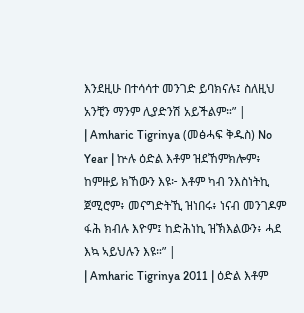እንደዚሁ በተሳሳተ መንገድ ይባክናሉ፤ ስለዚህ አንቺን ማንም ሊያድንሽ አይችልም።” |
| Amharic Tigrinya (መፅሓፍ ቅዱስ) No Year | ኵሉ ዕድል እቶም ዝደኸምክሎም፥ ከምዙይ ክኸውን እዩ፦ እቶም ካብ ንእስነትኪ ጀሚሮም፥ መናግድትኺ ዝነበሩ፥ ነናብ መንገዶም ፋሕ ክብሉ እዮም፤ ከድሕነኪ ዝኽእልውን፥ ሓደ እኳ ኣይህሉን እዩ።” |
| Amharic Tigrinya 2011 | ዕድል እቶም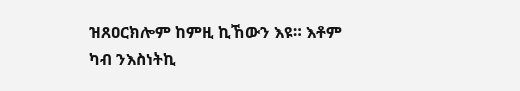ዝጸዐርክሎም ከምዚ ኪኸውን እዩ። እቶም ካብ ንእስነትኪ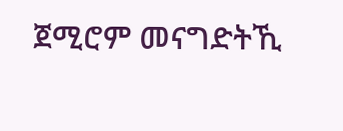ጀሚሮም መናግድትኺ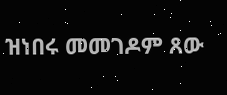ዝነበሩ መመገዶም ጸው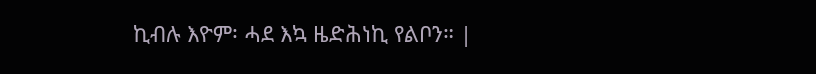ኪብሉ እዮም፡ ሓደ እኳ ዜድሕነኪ የልቦን። |